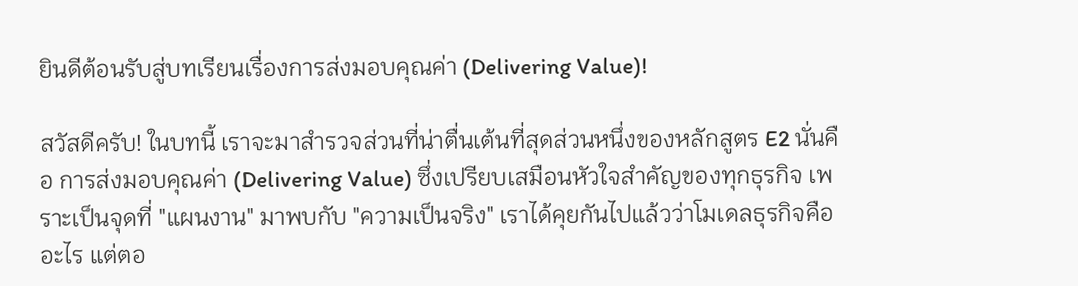ยินดีต้อนรับสู่บทเรียนเรื่องการส่งมอบคุณค่า (Delivering Value)!

สวัสดีครับ! ในบทนี้ เราจะมาสำรวจส่วนที่น่าตื่นเต้นที่สุดส่วนหนึ่งของหลักสูตร E2 นั่นคือ การส่งมอบคุณค่า (Delivering Value) ซึ่งเปรียบเสมือนหัวใจสำคัญของทุกธุรกิจ เพราะเป็นจุดที่ "แผนงาน" มาพบกับ "ความเป็นจริง" เราได้คุยกันไปแล้วว่าโมเดลธุรกิจคืออะไร แต่ตอ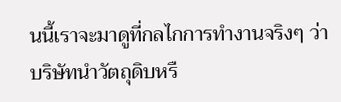นนี้เราจะมาดูที่กลไกการทำงานจริงๆ ว่าบริษัทนำวัตถุดิบหรื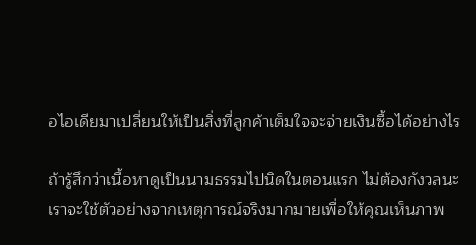อไอเดียมาเปลี่ยนให้เป็นสิ่งที่ลูกค้าเต็มใจจะจ่ายเงินซื้อได้อย่างไร

ถ้ารู้สึกว่าเนื้อหาดูเป็นนามธรรมไปนิดในตอนแรก ไม่ต้องกังวลนะ เราจะใช้ตัวอย่างจากเหตุการณ์จริงมากมายเพื่อให้คุณเห็นภาพ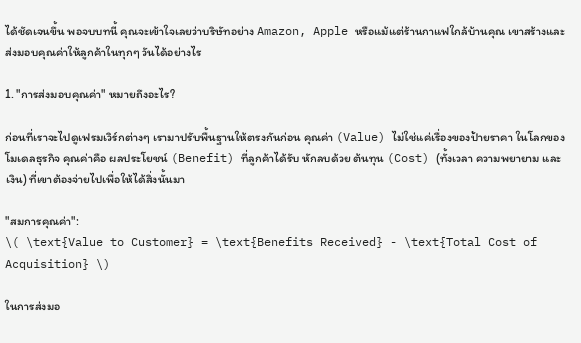ได้ชัดเจนขึ้น พอจบบทนี้ คุณจะเข้าใจเลยว่าบริษัทอย่าง Amazon, Apple หรือแม้แต่ร้านกาแฟใกล้บ้านคุณ เขาสร้างและส่งมอบคุณค่าให้ลูกค้าในทุกๆ วันได้อย่างไร

1. "การส่งมอบคุณค่า" หมายถึงอะไร?

ก่อนที่เราจะไปดูเฟรมเวิร์กต่างๆ เรามาปรับพื้นฐานให้ตรงกันก่อน คุณค่า (Value) ไม่ใช่แค่เรื่องของป้ายราคา ในโลกของโมเดลธุรกิจ คุณค่าคือ ผลประโยชน์ (Benefit) ที่ลูกค้าได้รับ หักลบด้วย ต้นทุน (Cost) (ทั้งเวลา ความพยายาม และเงิน) ที่เขาต้องจ่ายไปเพื่อให้ได้สิ่งนั้นมา

"สมการคุณค่า":
\( \text{Value to Customer} = \text{Benefits Received} - \text{Total Cost of Acquisition} \)

ในการส่งมอ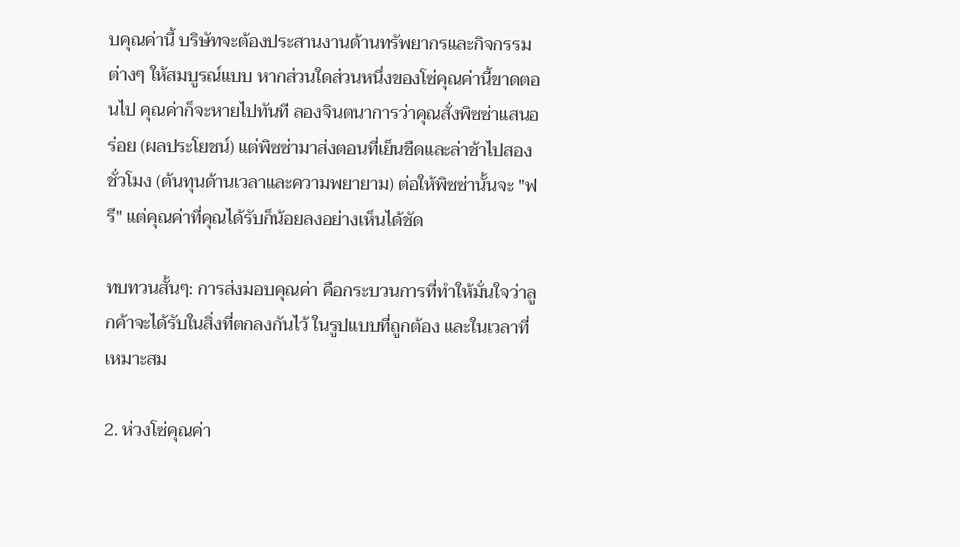บคุณค่านี้ บริษัทจะต้องประสานงานด้านทรัพยากรและกิจกรรมต่างๆ ให้สมบูรณ์แบบ หากส่วนใดส่วนหนึ่งของโซ่คุณค่านี้ขาดตอนไป คุณค่าก็จะหายไปทันที ลองจินตนาการว่าคุณสั่งพิซซ่าแสนอร่อย (ผลประโยชน์) แต่พิซซ่ามาส่งตอนที่เย็นชืดและล่าช้าไปสองชั่วโมง (ต้นทุนด้านเวลาและความพยายาม) ต่อให้พิซซ่านั้นจะ "ฟรี" แต่คุณค่าที่คุณได้รับก็น้อยลงอย่างเห็นได้ชัด

ทบทวนสั้นๆ: การส่งมอบคุณค่า คือกระบวนการที่ทำให้มั่นใจว่าลูกค้าจะได้รับในสิ่งที่ตกลงกันไว้ ในรูปแบบที่ถูกต้อง และในเวลาที่เหมาะสม

2. ห่วงโซ่คุณค่า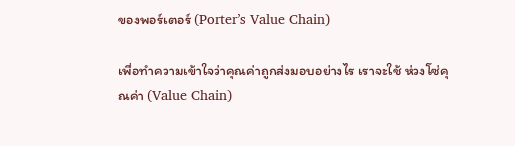ของพอร์เตอร์ (Porter’s Value Chain)

เพื่อทำความเข้าใจว่าคุณค่าถูกส่งมอบอย่างไร เราจะใช้ ห่วงโซ่คุณค่า (Value Chain)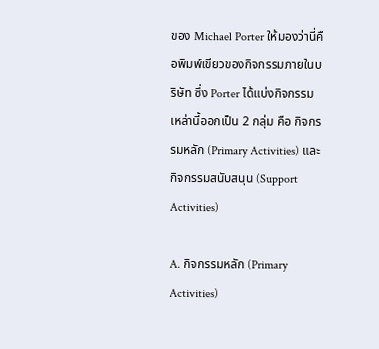ของ Michael Porter ให้มองว่านี่คือพิมพ์เขียวของกิจกรรมภายในบริษัท ซึ่ง Porter ได้แบ่งกิจกรรมเหล่านี้ออกเป็น 2 กลุ่ม คือ กิจกรรมหลัก (Primary Activities) และ กิจกรรมสนับสนุน (Support Activities)

A. กิจกรรมหลัก (Primary Activities)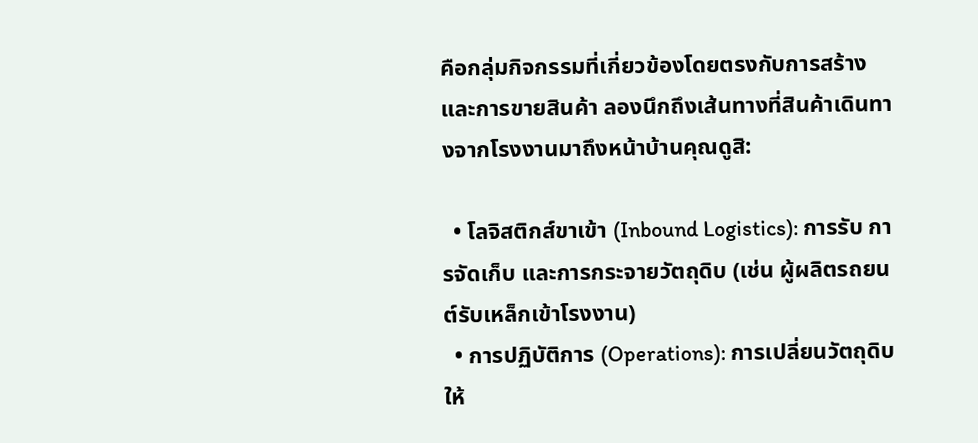คือกลุ่มกิจกรรมที่เกี่ยวข้องโดยตรงกับการสร้างและการขายสินค้า ลองนึกถึงเส้นทางที่สินค้าเดินทางจากโรงงานมาถึงหน้าบ้านคุณดูสิ:

  • โลจิสติกส์ขาเข้า (Inbound Logistics): การรับ การจัดเก็บ และการกระจายวัตถุดิบ (เช่น ผู้ผลิตรถยนต์รับเหล็กเข้าโรงงาน)
  • การปฏิบัติการ (Operations): การเปลี่ยนวัตถุดิบให้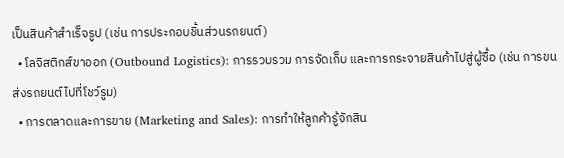เป็นสินค้าสำเร็จรูป (เช่น การประกอบชิ้นส่วนรถยนต์)
  • โลจิสติกส์ขาออก (Outbound Logistics): การรวบรวม การจัดเก็บ และการกระจายสินค้าไปสู่ผู้ซื้อ (เช่น การขนส่งรถยนต์ไปที่โชว์รูม)
  • การตลาดและการขาย (Marketing and Sales): การทำให้ลูกค้ารู้จักสิน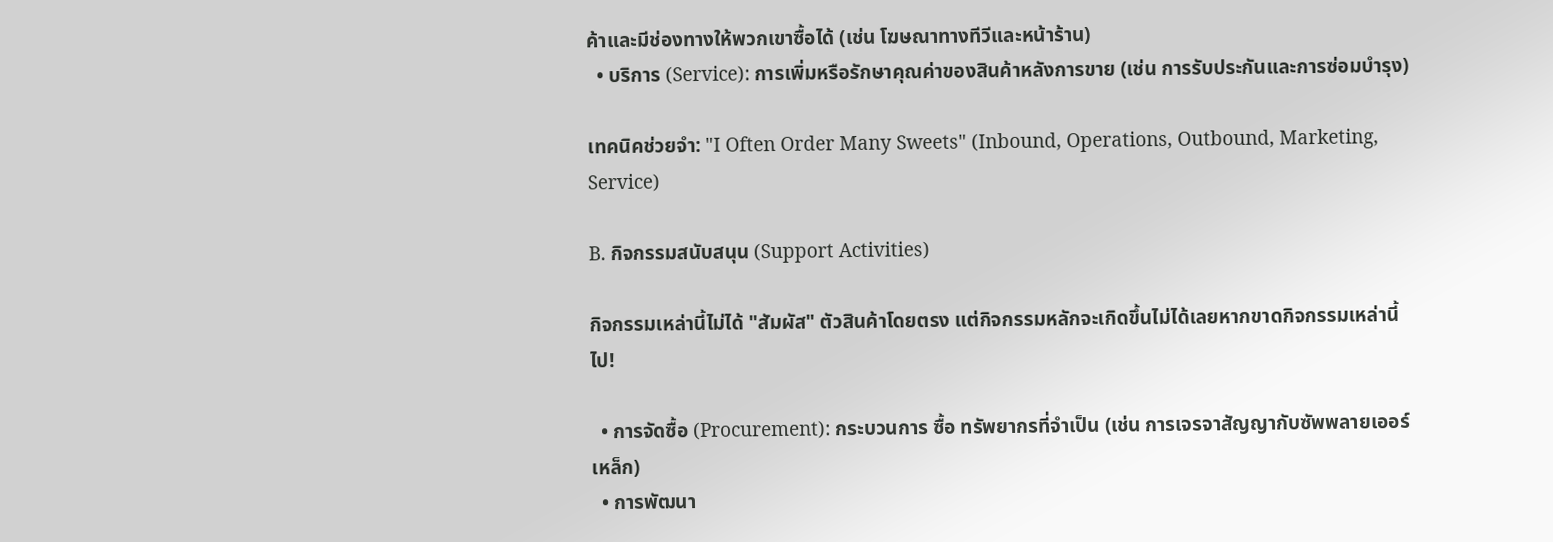ค้าและมีช่องทางให้พวกเขาซื้อได้ (เช่น โฆษณาทางทีวีและหน้าร้าน)
  • บริการ (Service): การเพิ่มหรือรักษาคุณค่าของสินค้าหลังการขาย (เช่น การรับประกันและการซ่อมบำรุง)

เทคนิคช่วยจำ: "I Often Order Many Sweets" (Inbound, Operations, Outbound, Marketing, Service)

B. กิจกรรมสนับสนุน (Support Activities)

กิจกรรมเหล่านี้ไม่ได้ "สัมผัส" ตัวสินค้าโดยตรง แต่กิจกรรมหลักจะเกิดขึ้นไม่ได้เลยหากขาดกิจกรรมเหล่านี้ไป!

  • การจัดซื้อ (Procurement): กระบวนการ ซื้อ ทรัพยากรที่จำเป็น (เช่น การเจรจาสัญญากับซัพพลายเออร์เหล็ก)
  • การพัฒนา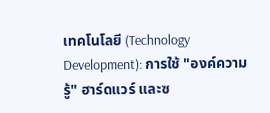เทคโนโลยี (Technology Development): การใช้ "องค์ความรู้" ฮาร์ดแวร์ และซ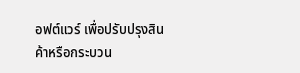อฟต์แวร์ เพื่อปรับปรุงสินค้าหรือกระบวน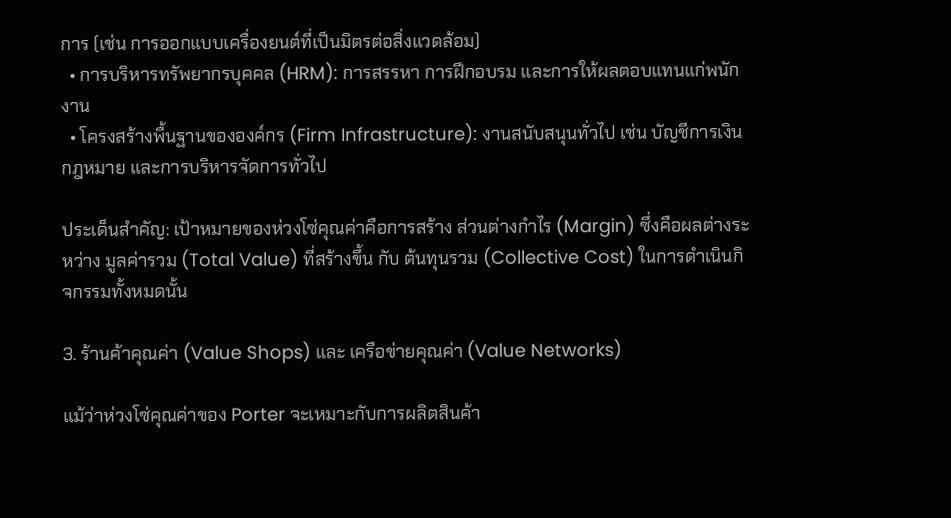การ (เช่น การออกแบบเครื่องยนต์ที่เป็นมิตรต่อสิ่งแวดล้อม)
  • การบริหารทรัพยากรบุคคล (HRM): การสรรหา การฝึกอบรม และการให้ผลตอบแทนแก่พนักงาน
  • โครงสร้างพื้นฐานขององค์กร (Firm Infrastructure): งานสนับสนุนทั่วไป เช่น บัญชีการเงิน กฎหมาย และการบริหารจัดการทั่วไป

ประเด็นสำคัญ: เป้าหมายของห่วงโซ่คุณค่าคือการสร้าง ส่วนต่างกำไร (Margin) ซึ่งคือผลต่างระหว่าง มูลค่ารวม (Total Value) ที่สร้างขึ้น กับ ต้นทุนรวม (Collective Cost) ในการดำเนินกิจกรรมทั้งหมดนั้น

3. ร้านค้าคุณค่า (Value Shops) และ เครือข่ายคุณค่า (Value Networks)

แม้ว่าห่วงโซ่คุณค่าของ Porter จะเหมาะกับการผลิตสินค้า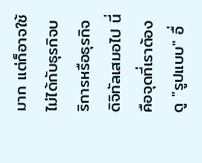มาก แต่ก็อาจใช้ไม่ได้กับธุรกิจบริการหรือธุรกิจดิจิทัลเสมอไป นี่คือจุดที่เราต้องดู "รูปแบบ" อื่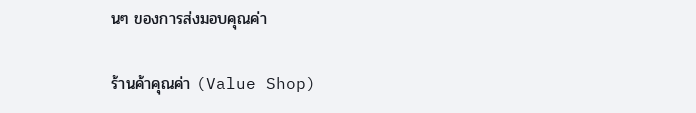นๆ ของการส่งมอบคุณค่า

ร้านค้าคุณค่า (Value Shop)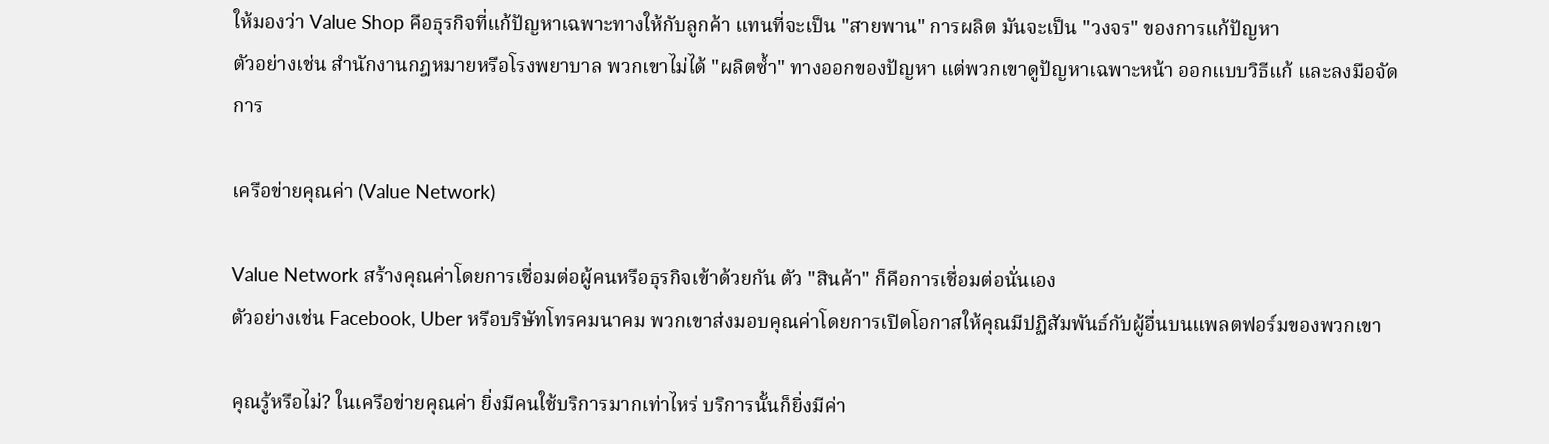ให้มองว่า Value Shop คือธุรกิจที่แก้ปัญหาเฉพาะทางให้กับลูกค้า แทนที่จะเป็น "สายพาน" การผลิต มันจะเป็น "วงจร" ของการแก้ปัญหา
ตัวอย่างเช่น สำนักงานกฎหมายหรือโรงพยาบาล พวกเขาไม่ได้ "ผลิตซ้ำ" ทางออกของปัญหา แต่พวกเขาดูปัญหาเฉพาะหน้า ออกแบบวิธีแก้ และลงมือจัดการ

เครือข่ายคุณค่า (Value Network)

Value Network สร้างคุณค่าโดยการเชื่อมต่อผู้คนหรือธุรกิจเข้าด้วยกัน ตัว "สินค้า" ก็คือการเชื่อมต่อนั่นเอง
ตัวอย่างเช่น Facebook, Uber หรือบริษัทโทรคมนาคม พวกเขาส่งมอบคุณค่าโดยการเปิดโอกาสให้คุณมีปฏิสัมพันธ์กับผู้อื่นบนแพลตฟอร์มของพวกเขา

คุณรู้หรือไม่? ในเครือข่ายคุณค่า ยิ่งมีคนใช้บริการมากเท่าไหร่ บริการนั้นก็ยิ่งมีค่า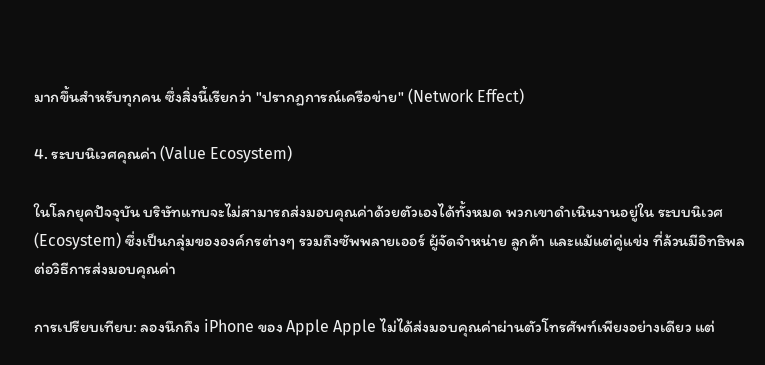มากขึ้นสำหรับทุกคน ซึ่งสิ่งนี้เรียกว่า "ปรากฏการณ์เครือข่าย" (Network Effect)

4. ระบบนิเวศคุณค่า (Value Ecosystem)

ในโลกยุคปัจจุบัน บริษัทแทบจะไม่สามารถส่งมอบคุณค่าด้วยตัวเองได้ทั้งหมด พวกเขาดำเนินงานอยู่ใน ระบบนิเวศ (Ecosystem) ซึ่งเป็นกลุ่มขององค์กรต่างๆ รวมถึงซัพพลายเออร์ ผู้จัดจำหน่าย ลูกค้า และแม้แต่คู่แข่ง ที่ล้วนมีอิทธิพลต่อวิธีการส่งมอบคุณค่า

การเปรียบเทียบ: ลองนึกถึง iPhone ของ Apple Apple ไม่ได้ส่งมอบคุณค่าผ่านตัวโทรศัพท์เพียงอย่างเดียว แต่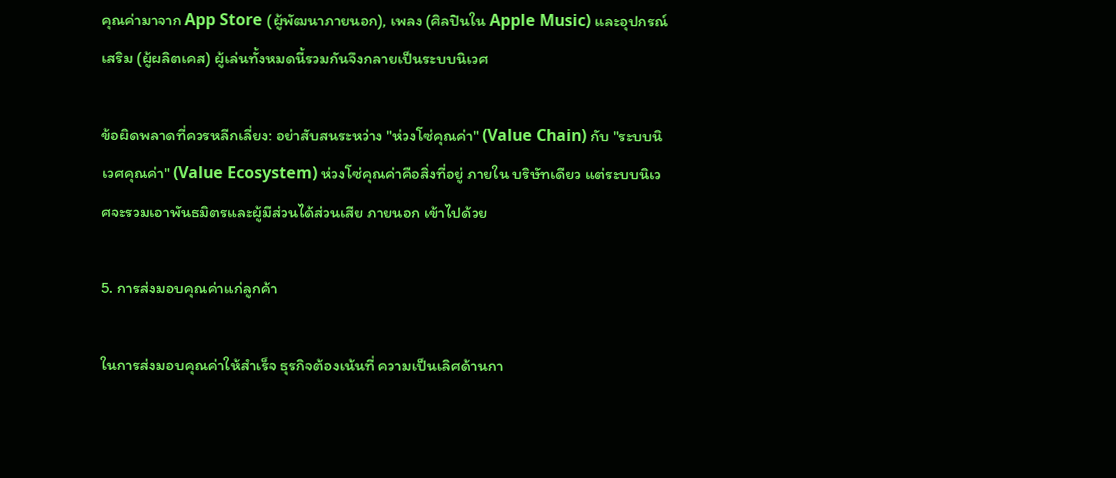คุณค่ามาจาก App Store (ผู้พัฒนาภายนอก), เพลง (ศิลปินใน Apple Music) และอุปกรณ์เสริม (ผู้ผลิตเคส) ผู้เล่นทั้งหมดนี้รวมกันจึงกลายเป็นระบบนิเวศ

ข้อผิดพลาดที่ควรหลีกเลี่ยง: อย่าสับสนระหว่าง "ห่วงโซ่คุณค่า" (Value Chain) กับ "ระบบนิเวศคุณค่า" (Value Ecosystem) ห่วงโซ่คุณค่าคือสิ่งที่อยู่ ภายใน บริษัทเดียว แต่ระบบนิเวศจะรวมเอาพันธมิตรและผู้มีส่วนได้ส่วนเสีย ภายนอก เข้าไปด้วย

5. การส่งมอบคุณค่าแก่ลูกค้า

ในการส่งมอบคุณค่าให้สำเร็จ ธุรกิจต้องเน้นที่ ความเป็นเลิศด้านกา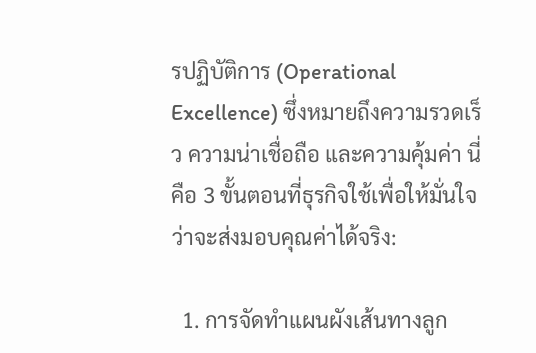รปฏิบัติการ (Operational Excellence) ซึ่งหมายถึงความรวดเร็ว ความน่าเชื่อถือ และความคุ้มค่า นี่คือ 3 ขั้นตอนที่ธุรกิจใช้เพื่อให้มั่นใจว่าจะส่งมอบคุณค่าได้จริง:

  1. การจัดทำแผนผังเส้นทางลูก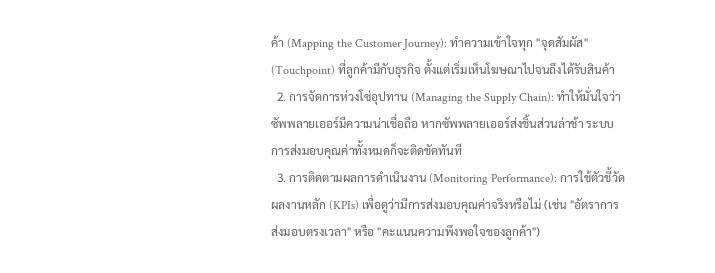ค้า (Mapping the Customer Journey): ทำความเข้าใจทุก "จุดสัมผัส" (Touchpoint) ที่ลูกค้ามีกับธุรกิจ ตั้งแต่เริ่มเห็นโฆษณาไปจนถึงได้รับสินค้า
  2. การจัดการห่วงโซ่อุปทาน (Managing the Supply Chain): ทำให้มั่นใจว่าซัพพลายเออร์มีความน่าเชื่อถือ หากซัพพลายเออร์ส่งชิ้นส่วนล่าช้า ระบบการส่งมอบคุณค่าทั้งหมดก็จะติดขัดทันที
  3. การติดตามผลการดำเนินงาน (Monitoring Performance): การใช้ตัวชี้วัดผลงานหลัก (KPIs) เพื่อดูว่ามีการส่งมอบคุณค่าจริงหรือไม่ (เช่น "อัตราการส่งมอบตรงเวลา" หรือ "คะแนนความพึงพอใจของลูกค้า")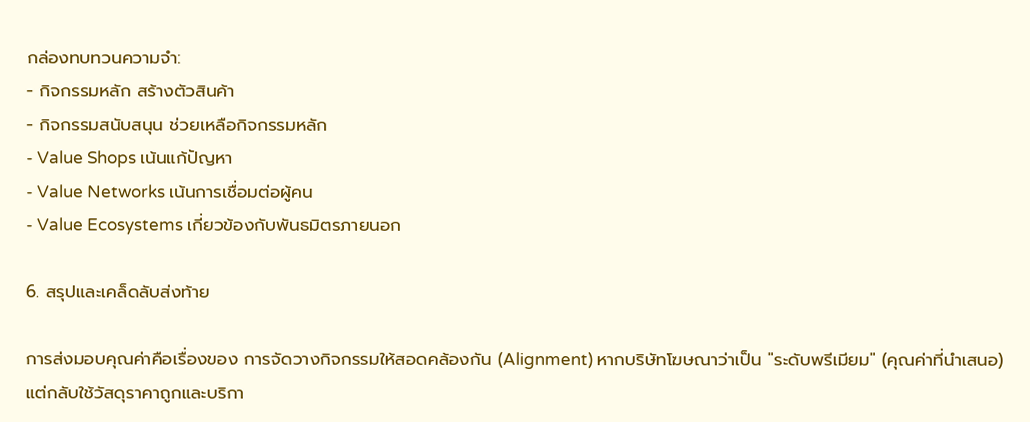กล่องทบทวนความจำ:
- กิจกรรมหลัก สร้างตัวสินค้า
- กิจกรรมสนับสนุน ช่วยเหลือกิจกรรมหลัก
- Value Shops เน้นแก้ปัญหา
- Value Networks เน้นการเชื่อมต่อผู้คน
- Value Ecosystems เกี่ยวข้องกับพันธมิตรภายนอก

6. สรุปและเคล็ดลับส่งท้าย

การส่งมอบคุณค่าคือเรื่องของ การจัดวางกิจกรรมให้สอดคล้องกัน (Alignment) หากบริษัทโฆษณาว่าเป็น "ระดับพรีเมียม" (คุณค่าที่นำเสนอ) แต่กลับใช้วัสดุราคาถูกและบริกา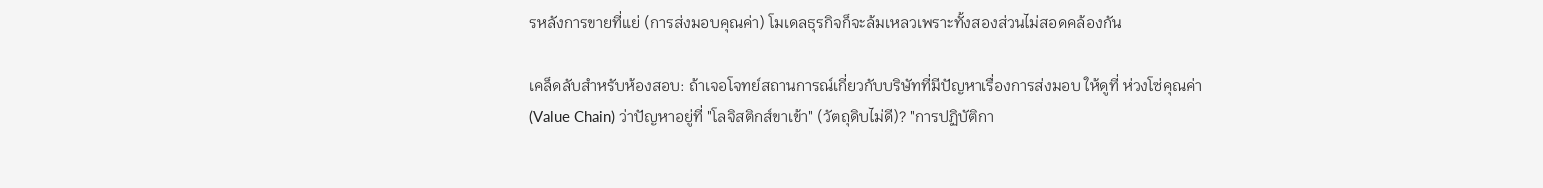รหลังการขายที่แย่ (การส่งมอบคุณค่า) โมเดลธุรกิจก็จะล้มเหลวเพราะทั้งสองส่วนไม่สอดคล้องกัน

เคล็ดลับสำหรับห้องสอบ: ถ้าเจอโจทย์สถานการณ์เกี่ยวกับบริษัทที่มีปัญหาเรื่องการส่งมอบ ให้ดูที่ ห่วงโซ่คุณค่า (Value Chain) ว่าปัญหาอยู่ที่ "โลจิสติกส์ขาเข้า" (วัตถุดิบไม่ดี)? "การปฏิบัติกา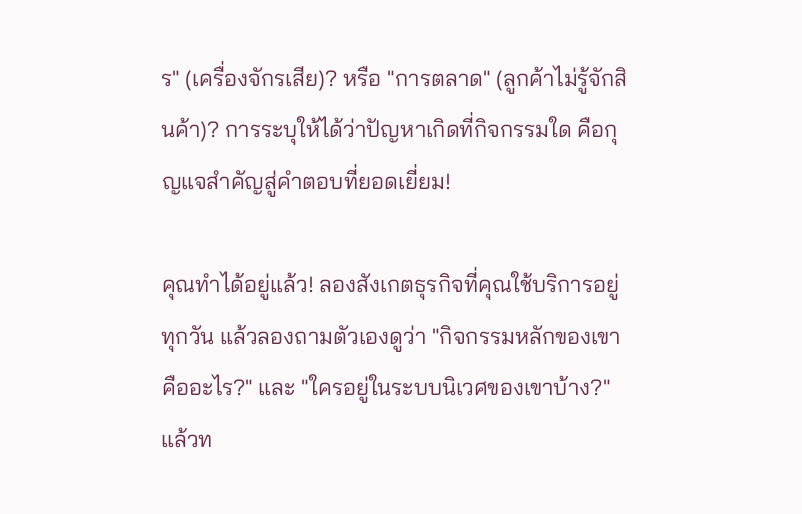ร" (เครื่องจักรเสีย)? หรือ "การตลาด" (ลูกค้าไม่รู้จักสินค้า)? การระบุให้ได้ว่าปัญหาเกิดที่กิจกรรมใด คือกุญแจสำคัญสู่คำตอบที่ยอดเยี่ยม!

คุณทำได้อยู่แล้ว! ลองสังเกตธุรกิจที่คุณใช้บริการอยู่ทุกวัน แล้วลองถามตัวเองดูว่า "กิจกรรมหลักของเขาคืออะไร?" และ "ใครอยู่ในระบบนิเวศของเขาบ้าง?" แล้วท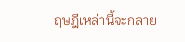ฤษฎีเหล่านี้จะกลาย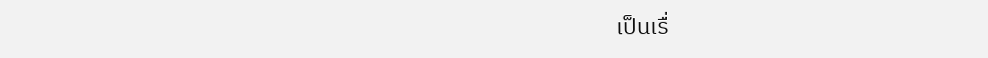เป็นเรื่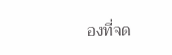องที่จด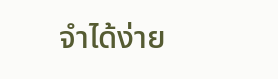จำได้ง่าย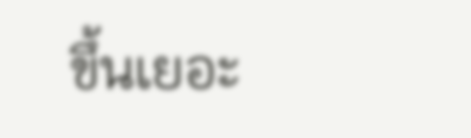ขึ้นเยอะ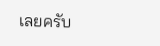เลยครับ